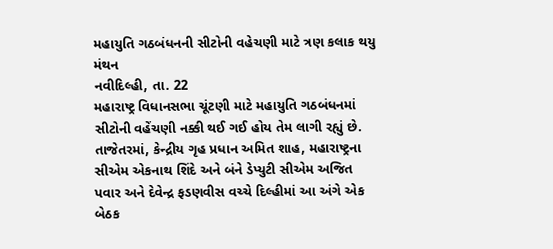મહાયુતિ ગઠબંધનની સીટોની વહેચણી માટે ત્રણ કલાક થયુ મંથન
નવીદિલ્હી, તા. 22
મહારાષ્ટ્ર વિધાનસભા ચૂંટણી માટે મહાયુતિ ગઠબંધનમાં સીટોની વહેંચણી નક્કી થઈ ગઈ હોય તેમ લાગી રહ્યું છે. તાજેતરમાં, કેન્દ્રીય ગૃહ પ્રધાન અમિત શાહ, મહારાષ્ટ્રના સીએમ એકનાથ શિંદે અને બંને ડેપ્યુટી સીએમ અજિત પવાર અને દેવેન્દ્ર ફડણવીસ વચ્ચે દિલ્હીમાં આ અંગે એક બેઠક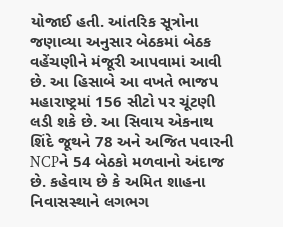યોજાઈ હતી. આંતરિક સૂત્રોના જણાવ્યા અનુસાર બેઠકમાં બેઠક વહેંચણીને મંજૂરી આપવામાં આવી છે. આ હિસાબે આ વખતે ભાજપ મહારાષ્ટ્રમાં 156 સીટો પર ચૂંટણી લડી શકે છે. આ સિવાય એકનાથ શિંદે જૂથને 78 અને અજિત પવારની NCPને 54 બેઠકો મળવાનો અંદાજ છે. કહેવાય છે કે અમિત શાહના નિવાસસ્થાને લગભગ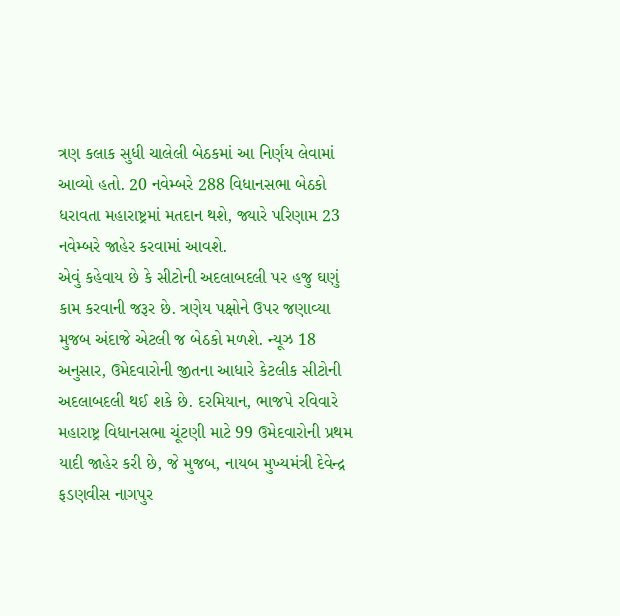ત્રણ કલાક સુધી ચાલેલી બેઠકમાં આ નિર્ણય લેવામાં આવ્યો હતો. 20 નવેમ્બરે 288 વિધાનસભા બેઠકો ધરાવતા મહારાષ્ટ્રમાં મતદાન થશે, જ્યારે પરિણામ 23 નવેમ્બરે જાહેર કરવામાં આવશે.
એવું કહેવાય છે કે સીટોની અદલાબદલી પર હજુ ઘણું કામ કરવાની જરૂર છે. ત્રણેય પક્ષોને ઉપર જણાવ્યા મુજબ અંદાજે એટલી જ બેઠકો મળશે. ન્યૂઝ 18 અનુસાર, ઉમેદવારોની જીતના આધારે કેટલીક સીટોની અદલાબદલી થઈ શકે છે. દરમિયાન, ભાજપે રવિવારે મહારાષ્ટ્ર વિધાનસભા ચૂંટણી માટે 99 ઉમેદવારોની પ્રથમ યાદી જાહેર કરી છે, જે મુજબ, નાયબ મુખ્યમંત્રી દેવેન્દ્ર ફડણવીસ નાગપુર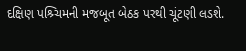દક્ષિણ પશ્ર્ચિમની મજબૂત બેઠક પરથી ચૂંટણી લડશે.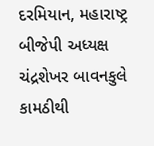દરમિયાન, મહારાષ્ટ્ર બીજેપી અધ્યક્ષ ચંદ્રશેખર બાવનકુલે કામઠીથી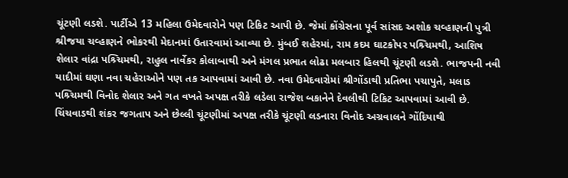ચૂંટણી લડશે. પાર્ટીએ 13 મહિલા ઉમેદવારોને પણ ટિકિટ આપી છે. જેમાં કોંગ્રેસના પૂર્વ સાંસદ અશોક ચવ્હાણની પુત્રી શ્રીજયા ચવ્હાણને ભોકરથી મેદાનમાં ઉતારવામાં આવ્યા છે. મુંબઈ શહેરમાં, રામ કદમ ઘાટકોપર પશ્ર્ચિમથી, આશિષ શેલાર વાંદ્રા પશ્ર્ચિમથી, રાહુલ નાર્વેકર કોલાબાથી અને મંગલ પ્રભાત લોઢા મલબાર હિલથી ચૂંટણી લડશે. ભાજપની નવી યાદીમાં ઘણા નવા ચહેરાઓને પણ તક આપવામાં આવી છે. નવા ઉમેદવારોમાં શ્રીગોંડાથી પ્રતિભા પચાપુતે, મલાડ પશ્ર્ચિમથી વિનોદ શેલાર અને ગત વખતે અપક્ષ તરીકે લડેલા રાજેશ બકાનેને દેવલીથી ટિકિટ આપવામાં આવી છે. ચિંચવાડથી શંકર જગતાપ અને છેલ્લી ચૂંટણીમાં અપક્ષ તરીકે ચૂંટણી લડનારા વિનોદ અગ્રવાલને ગોંદિયાથી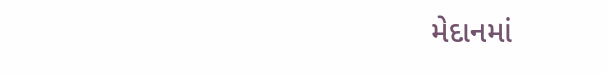મેદાનમાં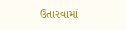ઉતારવામાં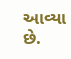આવ્યા છે.